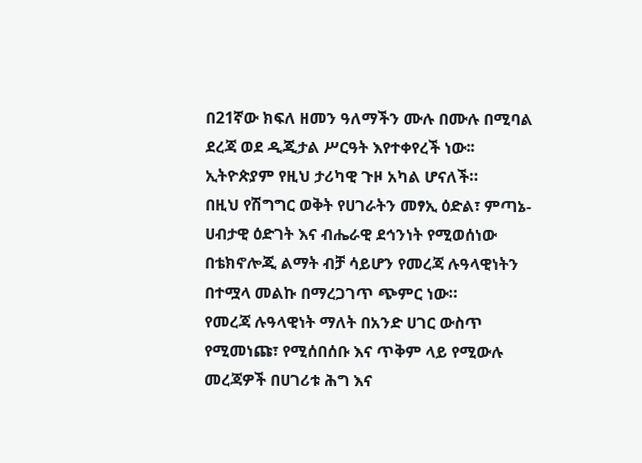በ21ኛው ክፍለ ዘመን ዓለማችን ሙሉ በሙሉ በሚባል ደረጃ ወደ ዲጂታል ሥርዓት እየተቀየረች ነው፡፡ ኢትዮጵያም የዚህ ታሪካዊ ጉዞ አካል ሆናለች።
በዚህ የሽግግር ወቅት የሀገራትን መፃኢ ዕድል፣ ምጣኔ-ሀብታዊ ዕድገት እና ብሔራዊ ደኅንነት የሚወሰነው በቴክኖሎጂ ልማት ብቻ ሳይሆን የመረጃ ሉዓላዊነትን በተሟላ መልኩ በማረጋገጥ ጭምር ነው።
የመረጃ ሉዓላዊነት ማለት በአንድ ሀገር ውስጥ የሚመነጩ፣ የሚሰበሰቡ እና ጥቅም ላይ የሚውሉ መረጃዎች በሀገሪቱ ሕግ እና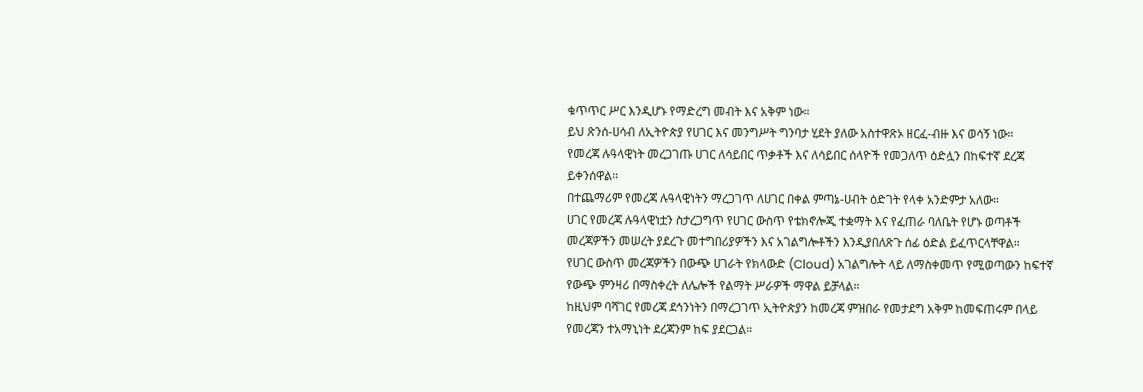ቁጥጥር ሥር እንዲሆኑ የማድረግ መብት እና አቅም ነው።
ይህ ጽንሰ-ሀሳብ ለኢትዮጵያ የሀገር እና መንግሥት ግንባታ ሂደት ያለው አስተዋጽኦ ዘርፈ-ብዙ እና ወሳኝ ነው።
የመረጃ ሉዓላዊነት መረጋገጡ ሀገር ለሳይበር ጥቃቶች እና ለሳይበር ሰላዮች የመጋለጥ ዕድሏን በከፍተኛ ደረጃ ይቀንሰዋል።
በተጨማሪም የመረጃ ሉዓላዊነትን ማረጋገጥ ለሀገር በቀል ምጣኔ-ሀብት ዕድገት የላቀ አንድምታ አለው።
ሀገር የመረጃ ሉዓላዊነቷን ስታረጋግጥ የሀገር ውስጥ የቴክኖሎጂ ተቋማት እና የፈጠራ ባለቤት የሆኑ ወጣቶች መረጃዎችን መሠረት ያደረጉ መተግበሪያዎችን እና አገልግሎቶችን እንዲያበለጽጉ ሰፊ ዕድል ይፈጥርላቸዋል።
የሀገር ውስጥ መረጃዎችን በውጭ ሀገራት የክላውድ (Cloud) አገልግሎት ላይ ለማስቀመጥ የሚወጣውን ከፍተኛ የውጭ ምንዛሪ በማስቀረት ለሌሎች የልማት ሥራዎች ማዋል ይቻላል።
ከዚህም ባሻገር የመረጃ ደኅንነትን በማረጋገጥ ኢትዮጵያን ከመረጃ ምዝበራ የመታደግ አቅም ከመፍጠሩም በላይ የመረጃን ተአማኒነት ደረጃንም ከፍ ያደርጋል።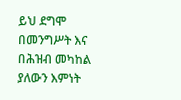ይህ ደግሞ በመንግሥት እና በሕዝብ መካከል ያለውን እምነት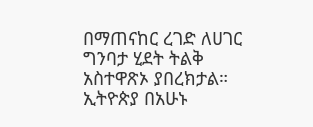በማጠናከር ረገድ ለሀገር ግንባታ ሂደት ትልቅ አስተዋጽኦ ያበረክታል።
ኢትዮጵያ በአሁኑ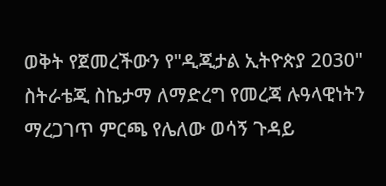ወቅት የጀመረችውን የ"ዲጂታል ኢትዮጵያ 2030" ስትራቴጂ ስኬታማ ለማድረግ የመረጃ ሉዓላዊነትን ማረጋገጥ ምርጫ የሌለው ወሳኝ ጉዳይ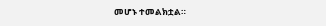መሆኑ ተመልክቷል።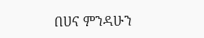በሀና ምንዳሁን